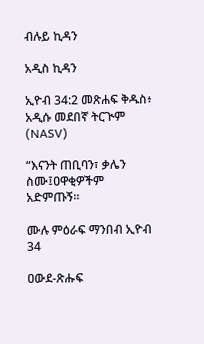ብሉይ ኪዳን

አዲስ ኪዳን

ኢዮብ 34:2 መጽሐፍ ቅዱስ፥ አዲሱ መደበኛ ትርጒም (NASV)

“እናንት ጠቢባን፣ ቃሌን ስሙ፤ዐዋቂዎችም አድምጡኝ።

ሙሉ ምዕራፍ ማንበብ ኢዮብ 34

ዐውደ-ጽሑፍ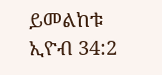ይመልከቱ ኢዮብ 34:2